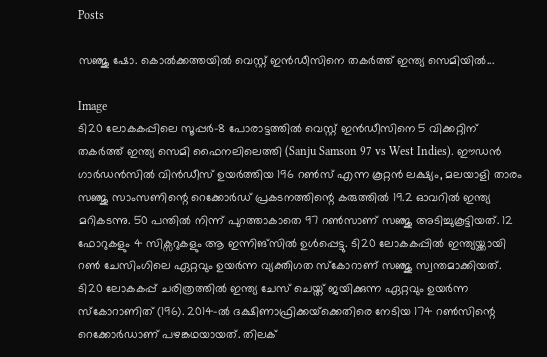Posts

സഞ്ജു ഷോ. കൊൽക്കത്തയിൽ വെസ്റ്റ് ഇൻഡീസിനെ തകർത്ത് ഇന്ത്യ സെമിയിൽ...

Image
ടി20 ലോകകപ്പിലെ സൂപ്പർ-8 പോരാട്ടത്തിൽ വെസ്റ്റ് ഇൻഡീസിനെ 5 വിക്കറ്റിന് തകർത്ത് ഇന്ത്യ സെമി ഫൈനലിലെത്തി (Sanju Samson 97 vs West Indies). ഈഡൻ ഗാർഡൻസിൽ വിൻഡീസ് ഉയർത്തിയ 196 റൺസ് എന്ന കൂറ്റൻ ലക്ഷ്യം, മലയാളി താരം സഞ്ജു സാംസണിന്റെ റെക്കോർഡ് പ്രകടനത്തിന്റെ കരുത്തിൽ 19.2 ഓവറിൽ ഇന്ത്യ മറികടന്നു. 50 പന്തിൽ നിന്ന് പുറത്താകാതെ 97 റൺസാണ് സഞ്ജു അടിച്ചുകൂട്ടിയത്. 12 ഫോറുകളും 4 സിക്സറുകളും ആ ഇന്നിങ്സിൽ ഉൾപ്പെട്ടു. ടി20 ലോകകപ്പിൽ ഇന്ത്യയ്ക്കായി റൺ ചേസിംഗിലെ ഏറ്റവും ഉയർന്ന വ്യക്തിഗത സ്കോറാണ് സഞ്ജു സ്വന്തമാക്കിയത്. ടി20 ലോകകപ്പ് ചരിത്രത്തിൽ ഇന്ത്യ ചേസ് ചെയ്ത് ജയിക്കുന്ന ഏറ്റവും ഉയർന്ന സ്കോറാണിത് (196). 2014-ൽ ദക്ഷിണാഫ്രിക്കയ്‌ക്കെതിരെ നേടിയ 174 റൺസിന്റെ റെക്കോർഡാണ് പഴങ്കഥയായത്. തിലക്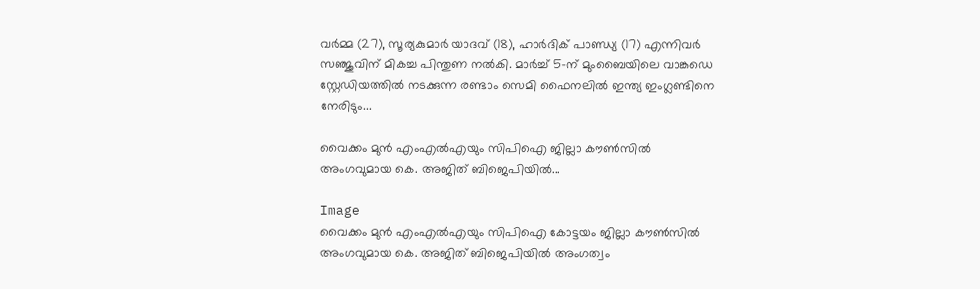വർമ്മ (27), സൂര്യകുമാർ യാദവ് (18), ഹാർദിക് പാണ്ഡ്യ (17) എന്നിവർ സഞ്ജുവിന് മികച്ച പിന്തുണ നൽകി. മാർച്ച് 5-ന് മുംബൈയിലെ വാങ്കഡെ സ്റ്റേഡിയത്തിൽ നടക്കുന്ന രണ്ടാം സെമി ഫൈനലിൽ ഇന്ത്യ ഇംഗ്ലണ്ടിനെ നേരിടും...

വൈക്കം മുന്‍ എംഎല്‍എയും സിപിഐ ജില്ലാ കൗണ്‍സില്‍ അംഗവുമായ കെ. അജിത് ബിജെപിയില്‍...

Image
വൈക്കം മുന്‍ എംഎല്‍എയും സിപിഐ കോട്ടയം ജില്ലാ കൗണ്‍സില്‍ അംഗവുമായ കെ. അജിത് ബിജെപിയില്‍ അംഗത്വം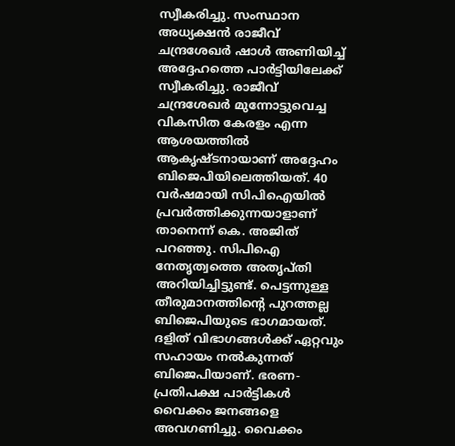സ്വീകരിച്ചു. സംസ്ഥാന അധ്യക്ഷൻ രാജീവ് ചന്ദ്രശേഖർ ഷാള്‍ അണിയിച്ച്‌ അദ്ദേഹത്തെ പാർട്ടിയിലേക്ക് സ്വീകരിച്ചു. രാജീവ് ചന്ദ്രശേഖർ മുന്നോട്ടുവെച്ച വികസിത കേരളം എന്ന ആശയത്തില്‍ ആകൃഷ്ടനായാണ് അദ്ദേഹം ബിജെപിയിലെത്തിയത്. 40 വർഷമായി സിപിഐയില്‍ പ്രവർത്തിക്കുന്നയാളാണ് താനെന്ന് കെ. അജിത് പറഞ്ഞു. സിപിഐ നേതൃത്വത്തെ അതൃപ്തി അറിയിച്ചിട്ടുണ്ട്. പെട്ടന്നുള്ള തീരുമാനത്തിന്റെ പുറത്തല്ല ബിജെപിയുടെ ഭാഗമായത്. ദളിത് വിഭാഗങ്ങള്‍ക്ക് ഏറ്റവും സഹായം നല്‍കുന്നത് ബിജെപിയാണ്. ഭരണ- പ്രതിപക്ഷ പാർട്ടികള്‍ വൈക്കം ജനങ്ങളെ അവഗണിച്ചു. വൈക്കം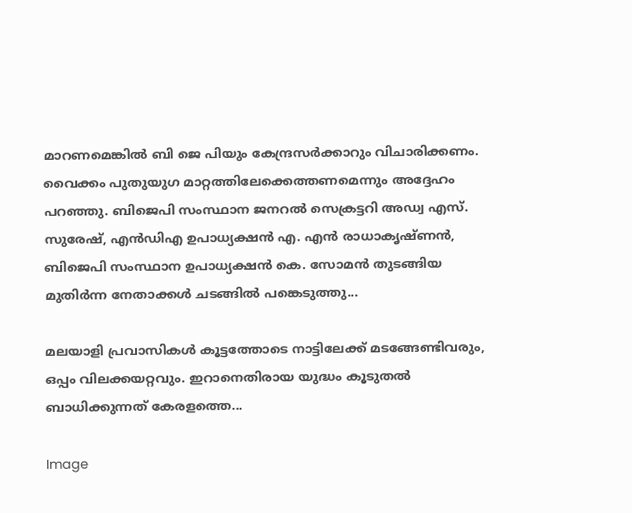മാറണമെങ്കില്‍ ബി ജെ പിയും കേന്ദ്രസർക്കാറും വിചാരിക്കണം. വൈക്കം പുതുയുഗ മാറ്റത്തിലേക്കെത്തണമെന്നും അദ്ദേഹം പറഞ്ഞു. ബിജെപി സംസ്ഥാന ജനറല്‍ സെക്രട്ടറി അഡ്വ എസ്. സുരേഷ്, എൻഡിഎ ഉപാധ്യക്ഷൻ എ. എൻ രാധാകൃഷ്ണൻ, ബിജെപി സംസ്ഥാന ഉപാധ്യക്ഷൻ കെ. സോമൻ തുടങ്ങിയ മുതിർന്ന നേതാക്കള്‍ ചടങ്ങില്‍ പങ്കെടുത്തു...

മലയാളി പ്രവാസികള്‍ കൂട്ടത്തോടെ നാട്ടിലേക്ക് മടങ്ങേണ്ടിവരും, ഒപ്പം വിലക്കയറ്റവും. ഇറാനെതിരായ യുദ്ധം കൂടുതല്‍ ബാധിക്കുന്നത് കേരളത്തെ...

Image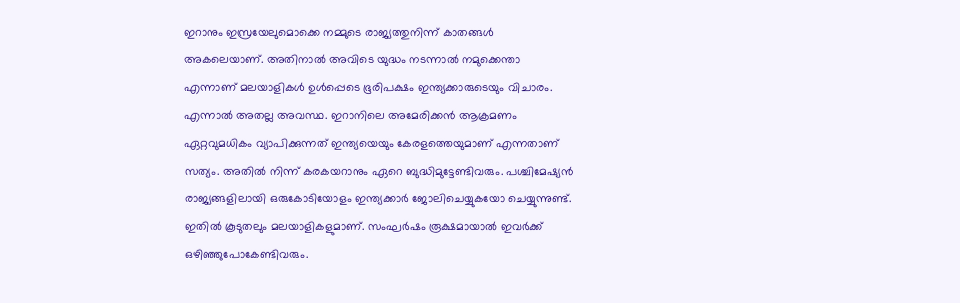ഇറാനും ഇസ്രയേലുമൊക്കെ നമ്മുടെ രാജ്യത്തുനിന്ന് കാതങ്ങള്‍ അകലെയാണ്. അതിനാല്‍ അവിടെ യുദ്ധം നടന്നാല്‍ നമുക്കെന്താ എന്നാണ് മലയാളികള്‍ ഉള്‍പ്പെടെ ഭൂരിപക്ഷം ഇന്ത്യക്കാരുടെയും വിചാരം. എന്നാല്‍ അതല്ല അവസ്ഥ. ഇറാനിലെ അമേരിക്കൻ ആക്രമണം ഏറ്റവുമധികം വ്യാപിക്കുന്നത് ഇന്ത്യയെയും കേരളത്തെയുമാണ് എന്നതാണ് സത്യം. അതില്‍ നിന്ന് കരകയറാനും ഏറെ ബുദ്ധിമുട്ടേണ്ടിവരും. പശ്ചിമേഷ്യൻ രാജ്യങ്ങളിലായി ഒരുകോടിയോളം ഇന്ത്യക്കാർ ജോലിചെയ്യുകയോ ചെയ്യുന്നുണ്ട്. ഇതില്‍ കൂടുതലും മലയാളികളുമാണ്. സംഘർഷം രൂക്ഷമായാല്‍ ഇവർക്ക് ഒഴിഞ്ഞുപോകേണ്ടിവരും.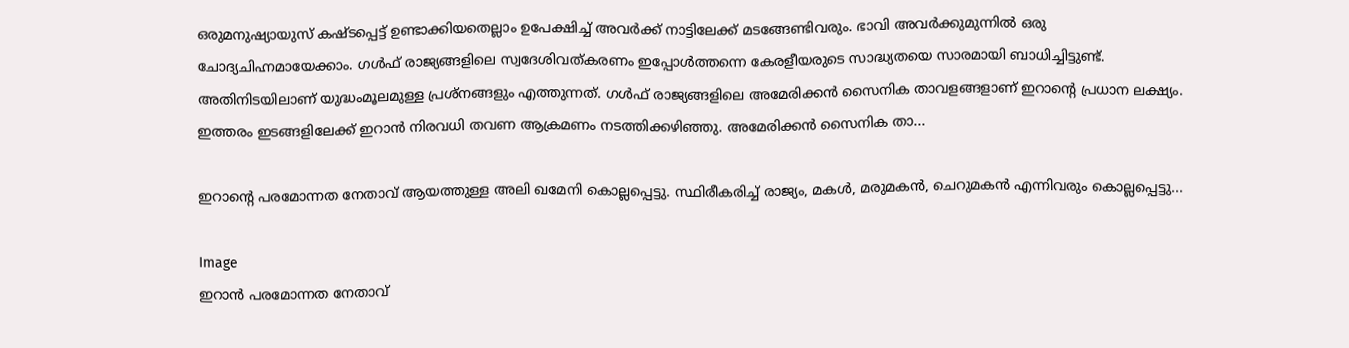ഒരുമനുഷ്യായുസ് കഷ്ടപ്പെട്ട് ഉണ്ടാക്കിയതെല്ലാം ഉപേക്ഷിച്ച്‌ അവർക്ക് നാട്ടിലേക്ക് മടങ്ങേണ്ടിവരും. ഭാവി അവർക്കുമുന്നില്‍ ഒരു ചോദ്യചിഹ്നമായേക്കാം. ഗള്‍ഫ് രാജ്യങ്ങളിലെ സ്വദേശിവത്കരണം ഇപ്പോള്‍ത്തന്നെ കേരളീയരുടെ സാദ്ധ്യതയെ സാരമായി ബാധിച്ചിട്ടുണ്ട്. അതിനിടയിലാണ് യുദ്ധംമൂലമുള്ള പ്രശ്നങ്ങളും എത്തുന്നത്. ഗള്‍ഫ് രാജ്യങ്ങളിലെ അമേരിക്കൻ സൈനിക താവളങ്ങളാണ് ഇറാന്റെ പ്രധാന ലക്ഷ്യം. ഇത്തരം ഇടങ്ങളിലേക്ക് ഇറാൻ നിരവധി തവണ ആക്രമണം നടത്തിക്കഴിഞ്ഞു. അമേരിക്കൻ സൈനിക താ...

ഇറാൻ്റെ പരമോന്നത നേതാവ് ആയത്തുള്ള അലി ഖമേനി കൊല്ലപ്പെട്ടു. സ്ഥിരീകരിച്ച് രാജ്യം, മകൾ, മരുമകൻ, ചെറുമകൻ എന്നിവരും കൊല്ലപ്പെട്ടു...

Image
ഇറാൻ പരമോന്നത നേതാവ്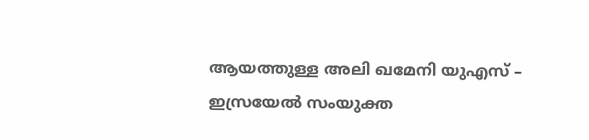ആയത്തുള്ള അലി ഖമേനി യുഎസ് – ഇസ്രയേൽ സംയുക്ത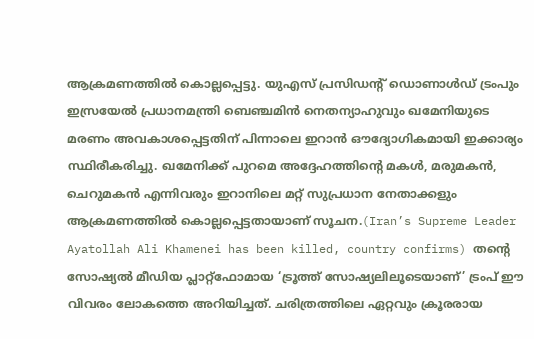ആക്രമണത്തിൽ കൊല്ലപ്പെട്ടു. യുഎസ് പ്രസിഡന്റ് ഡൊണാൾഡ് ട്രംപും ഇസ്രയേൽ പ്രധാനമന്ത്രി ബെഞ്ചമിൻ നെതന്യാഹുവും ഖമേനിയുടെ മരണം അവകാശപ്പെട്ടതിന് പിന്നാലെ ഇറാൻ ഔദ്യോഗികമായി ഇക്കാര്യം സ്ഥിരീകരിച്ചു. ഖമേനിക്ക് പുറമെ അദ്ദേഹത്തിന്റെ മകൾ, മരുമകൻ, ചെറുമകൻ എന്നിവരും ഇറാനിലെ മറ്റ് സുപ്രധാന നേതാക്കളും ആക്രമണത്തിൽ കൊല്ലപ്പെട്ടതായാണ് സൂചന.(Iran’s Supreme Leader Ayatollah Ali Khamenei has been killed, country confirms) തന്റെ സോഷ്യൽ മീഡിയ പ്ലാറ്റ്‌ഫോമായ ‘ട്രൂത്ത് സോഷ്യലിലൂടെയാണ്’ ട്രംപ് ഈ വിവരം ലോകത്തെ അറിയിച്ചത്. ചരിത്രത്തിലെ ഏറ്റവും ക്രൂരരായ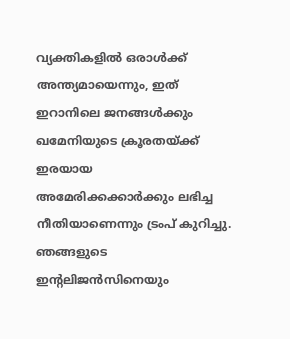വ്യക്തികളിൽ ഒരാൾക്ക് അന്ത്യമായെന്നും, ഇത് ഇറാനിലെ ജനങ്ങൾക്കും ഖമേനിയുടെ ക്രൂരതയ്ക്ക് ഇരയായ അമേരിക്കക്കാർക്കും ലഭിച്ച നീതിയാണെന്നും ട്രംപ് കുറിച്ചു. ഞങ്ങളുടെ ഇന്റലിജൻസിനെയും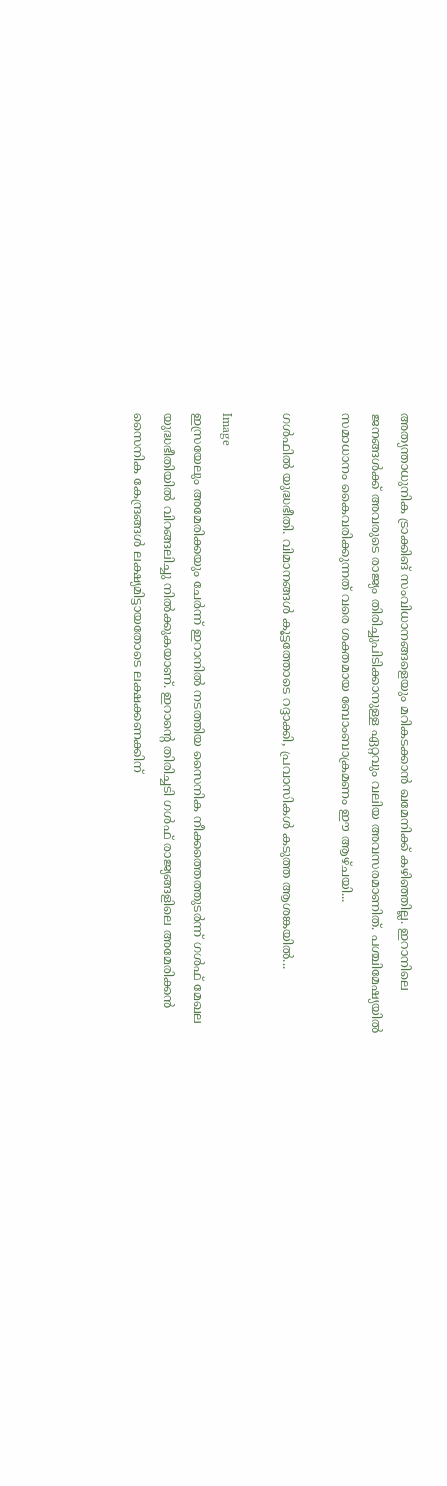അത്യന്താധുനിക ട്രാക്കിങ് സംവിധാനങ്ങളെയും മറികടക്കാൻ ഖമേനിക്ക് കഴിഞ്ഞില്ല. ഇറാനിലെ ജനങ്ങൾക്ക് അവരുടെ രാജ്യം തിരിച്ചുപിടിക്കാനുള്ള ഏറ്റവും വലിയ അവസരമാണിത്. പശ്ചിമേഷ്യയിൽ സമാധാനം കൈവരിക്കുന്നത് വരെ ശക്തമായ ബോംബാക്രമണം ഈ ആഴ്ചയി...

ഗൾഫിൽ യുദ്ധഭീതി. വിമാനങ്ങൾ കൂട്ടത്തോടെ റദ്ദാക്കി, പ്രവാസികൾ കടുത്ത ആശങ്കയിൽ...

Image
ഇസ്രയേലും അമേരിക്കയും ചേർന്ന് ഇറാനിൽ നടത്തിയ സൈനിക നീക്കത്തെത്തുടർന്ന് ഗൾഫ് മേഖല യുദ്ധഭീതിയിൽ വിറങ്ങലിച്ചു നിൽക്കുകയാണ്. ഇറാൻ്റെ തിരിച്ചടി ഗൾഫ് രാജ്യങ്ങളിലെ അമേരിക്കൻ സൈനിക കേന്ദ്രങ്ങൾ ലക്ഷ്യമിട്ടായതോടെ ലക്ഷക്കണക്കിന്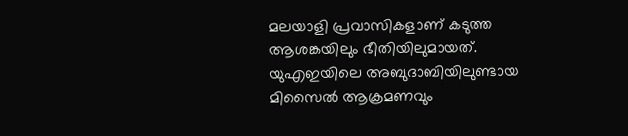മലയാളി പ്രവാസികളാണ് കടുത്ത ആശങ്കയിലും ഭീതിയിലുമായത്. യുഎഇയിലെ അബുദാബിയിലുണ്ടായ മിസൈൽ ആക്രമണവും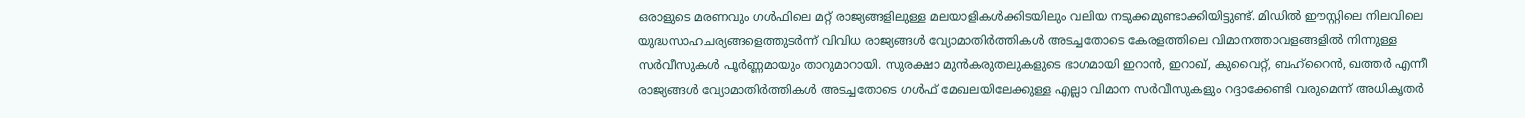ഒരാളുടെ മരണവും ഗൾഫിലെ മറ്റ് രാജ്യങ്ങളിലുള്ള മലയാളികൾക്കിടയിലും വലിയ നടുക്കമുണ്ടാക്കിയിട്ടുണ്ട്. മിഡിൽ ഈസ്റ്റിലെ നിലവിലെ യുദ്ധസാഹചര്യങ്ങളെത്തുടർന്ന് വിവിധ രാജ്യങ്ങൾ വ്യോമാതിർത്തികൾ അടച്ചതോടെ കേരളത്തിലെ വിമാനത്താവളങ്ങളിൽ നിന്നുള്ള സർവീസുകൾ പൂർണ്ണമായും താറുമാറായി. സുരക്ഷാ മുൻകരുതലുകളുടെ ഭാഗമായി ഇറാൻ, ഇറാഖ്, കുവൈറ്റ്, ബഹ്‌റൈൻ, ഖത്തർ എന്നീ രാജ്യങ്ങൾ വ്യോമാതിർത്തികൾ അടച്ചതോടെ ഗൾഫ് മേഖലയിലേക്കുള്ള എല്ലാ വിമാന സർവീസുകളും റദ്ദാക്കേണ്ടി വരുമെന്ന് അധികൃതർ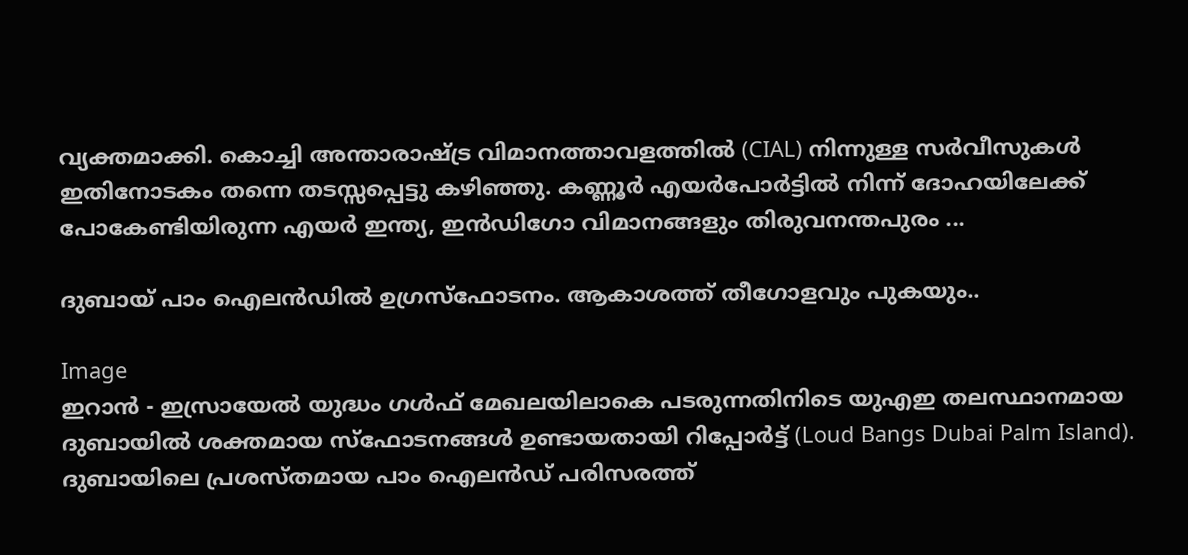വ്യക്തമാക്കി. കൊച്ചി അന്താരാഷ്ട്ര വിമാനത്താവളത്തിൽ (CIAL) നിന്നുള്ള സർവീസുകൾ ഇതിനോടകം തന്നെ തടസ്സപ്പെട്ടു കഴിഞ്ഞു. കണ്ണൂർ എയർപോർട്ടിൽ നിന്ന് ദോഹയിലേക്ക് പോകേണ്ടിയിരുന്ന എയർ ഇന്ത്യ, ഇൻഡിഗോ വിമാനങ്ങളും തിരുവനന്തപുരം ...

ദുബായ് പാം ഐലൻഡിൽ ഉഗ്രസ്ഫോടനം. ആകാശത്ത് തീഗോളവും പുകയും..

Image
ഇറാൻ - ഇസ്രായേൽ യുദ്ധം ഗൾഫ് മേഖലയിലാകെ പടരുന്നതിനിടെ യുഎഇ തലസ്ഥാനമായ ദുബായിൽ ശക്തമായ സ്ഫോടനങ്ങൾ ഉണ്ടായതായി റിപ്പോർട്ട് (Loud Bangs Dubai Palm Island). ദുബായിലെ പ്രശസ്തമായ പാം ഐലൻഡ് പരിസരത്ത്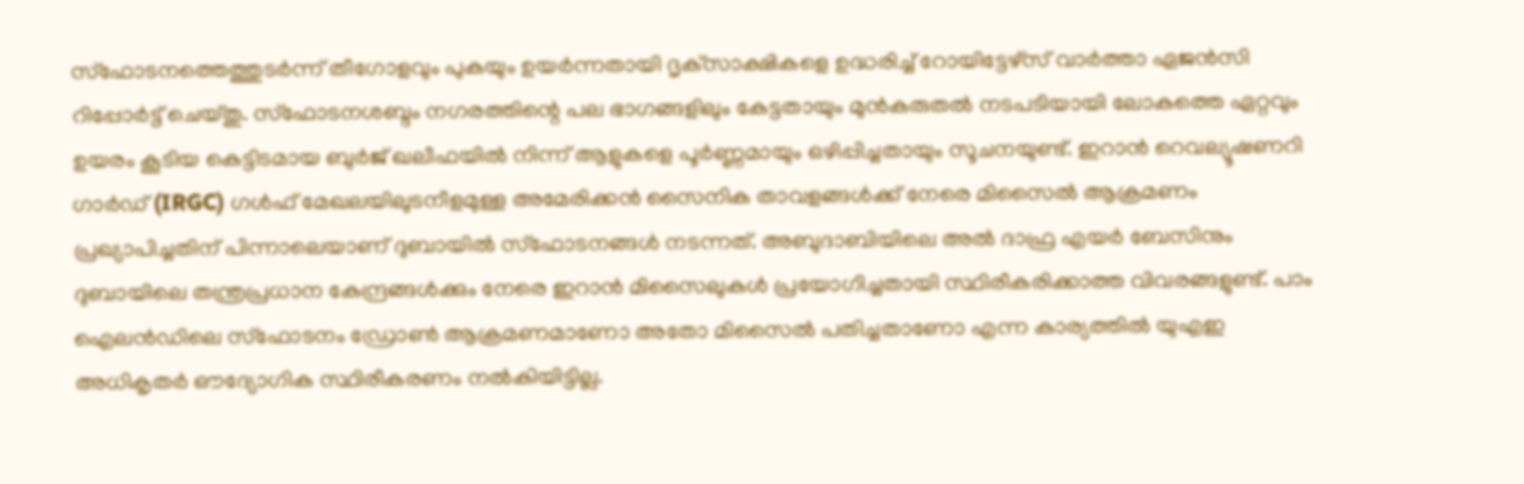സ്ഫോടനത്തെത്തുടർന്ന് തീഗോളവും പുകയും ഉയർന്നതായി ദൃക്‌സാക്ഷികളെ ഉദ്ധരിച്ച് റോയിട്ടേഴ്സ് വാർത്താ ഏജൻസി റിപ്പോർട്ട് ചെയ്തു. സ്ഫോടനശബ്ദം നഗരത്തിന്റെ പല ഭാഗങ്ങളിലും കേട്ടതായും മുൻകരുതൽ നടപടിയായി ലോകത്തെ ഏറ്റവും ഉയരം കൂടിയ കെട്ടിടമായ ബുർജ് ഖലീഫയിൽ നിന്ന് ആളുകളെ പൂർണ്ണമായും ഒഴിപ്പിച്ചതായും സൂചനയുണ്ട്. ഇറാൻ റെവല്യൂഷണറി ഗാർഡ് (IRGC) ഗൾഫ് മേഖലയിലുടനീളമുള്ള അമേരിക്കൻ സൈനിക താവളങ്ങൾക്ക് നേരെ മിസൈൽ ആക്രമണം പ്രഖ്യാപിച്ചതിന് പിന്നാലെയാണ് ദുബായിൽ സ്ഫോടനങ്ങൾ നടന്നത്. അബുദാബിയിലെ അൽ ദാഫ്ര എയർ ബേസിനും ദുബായിലെ തന്ത്രപ്രധാന കേന്ദ്രങ്ങൾക്കും നേരെ ഇറാൻ മിസൈലുകൾ പ്രയോഗിച്ചതായി സ്ഥിരീകരിക്കാത്ത വിവരങ്ങളുണ്ട്. പാം ഐലൻഡിലെ സ്ഫോടനം ഡ്രോൺ ആക്രമണമാണോ അതോ മിസൈൽ പതിച്ചതാണോ എന്ന കാര്യത്തിൽ യുഎഇ അധികൃതർ ഔദ്യോഗിക സ്ഥിരീകരണം നൽകിയിട്ടില്ല.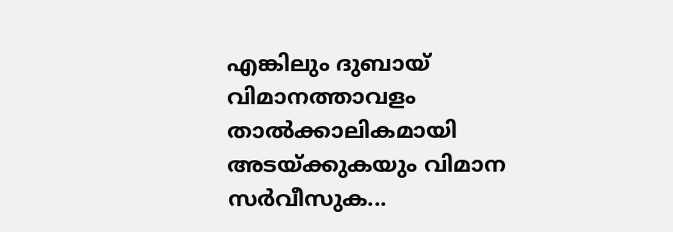എങ്കിലും ദുബായ് വിമാനത്താവളം താൽക്കാലികമായി അടയ്ക്കുകയും വിമാന സർവീസുക...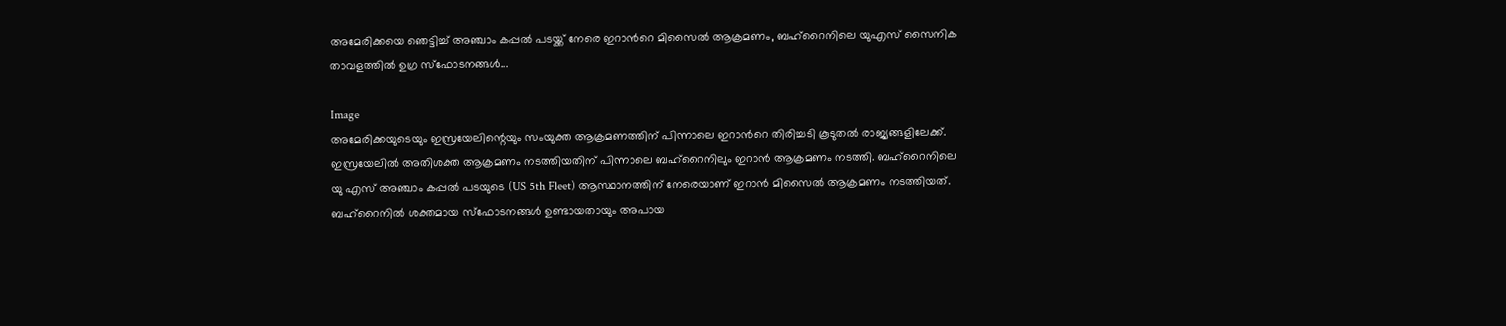അമേരിക്കയെ ഞെട്ടിച്ച്‌ അഞ്ചാം കപ്പല്‍ പടയ്ക്ക് നേരെ ഇറാന്‍റെ മിസൈല്‍ ആക്രമണം, ബഹ്റൈനിലെ യുഎസ് സൈനിക താവളത്തില്‍ ഉഗ്ര സ്ഫോടനങ്ങള്‍...

Image
അമേരിക്കയുടെയും ഇസ്രയേലിന്റെയും സംയുക്ത ആക്രമണത്തിന് പിന്നാലെ ഇറാന്‍റെ തിരിച്ചടി കൂടുതല്‍ രാജ്യങ്ങളിലേക്ക്. ഇസ്രയേലില്‍ അതിശക്ത ആക്രമണം നടത്തിയതിന് പിന്നാലെ ബഹ്റൈനിലും ഇറാൻ ആക്രമണം നടത്തി. ബഹ്റൈനിലെ യു എസ് അഞ്ചാം കപ്പല്‍ പടയുടെ (US 5th Fleet) ആസ്ഥാനത്തിന് നേരെയാണ് ഇറാൻ മിസൈല്‍ ആക്രമണം നടത്തിയത്. ബഹ്റൈനില്‍ ശക്തമായ സ്ഫോടനങ്ങള്‍ ഉണ്ടായതായും അപായ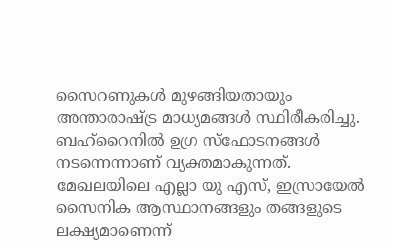സൈറണുകള്‍ മുഴങ്ങിയതായും അന്താരാഷ്ട്ര മാധ്യമങ്ങള്‍ സ്ഥിരീകരിച്ചു. ബഹ്റൈനില്‍ ഉഗ്ര സ്ഫോടനങ്ങള്‍ നടന്നെന്നാണ് വ്യക്തമാകുന്നത്. മേഖലയിലെ എല്ലാ യു എസ്, ഇസ്രായേല്‍ സൈനിക ആസ്ഥാനങ്ങളും തങ്ങളുടെ ലക്ഷ്യമാണെന്ന്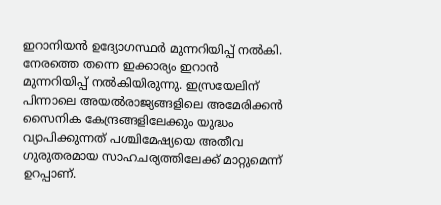ഇറാനിയൻ ഉദ്യോഗസ്ഥർ മുന്നറിയിപ്പ് നല്‍കി. നേരത്തെ തന്നെ ഇക്കാര്യം ഇറാൻ മുന്നറിയിപ്പ് നല്‍കിയിരുന്നു. ഇസ്രയേലിന് പിന്നാലെ അയല്‍രാജ്യങ്ങളിലെ അമേരിക്കൻ സൈനിക കേന്ദ്രങ്ങളിലേക്കും യുദ്ധം വ്യാപിക്കുന്നത് പശ്ചിമേഷ്യയെ അതീവ ഗുരുതരമായ സാഹചര്യത്തിലേക്ക് മാറ്റുമെന്ന് ഉറപ്പാണ്.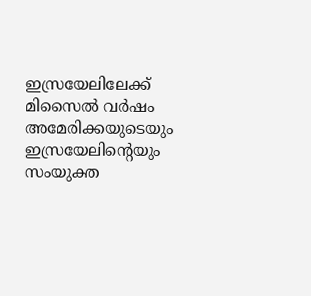ഇസ്രയേലിലേക്ക് മിസൈല്‍ വർഷം അമേരിക്കയുടെയും ഇസ്രയേലിന്റെയും സംയുക്ത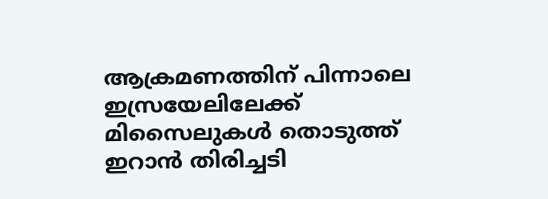ആക്രമണത്തിന് പിന്നാലെ ഇസ്രയേലിലേക്ക് മിസൈലുകള്‍ തൊടുത്ത് ഇറാൻ തിരിച്ചടി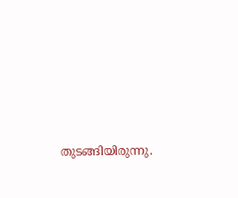തുടങ്ങിയിരുന്നു.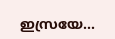ഇസ്രയേ...